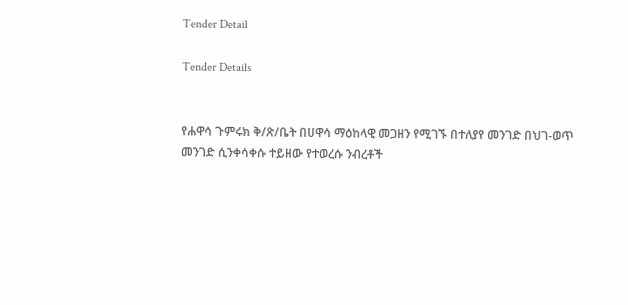Tender Detail

Tender Details


የሐዋሳ ጉምሩክ ቅ/ጽ/ቤት በሀዋሳ ማዕከላዊ መጋዘን የሚገኙ በተለያየ መንገድ በህገ-ወጥ መንገድ ሲንቀሳቀሱ ተይዘው የተወረሱ ንብረቶች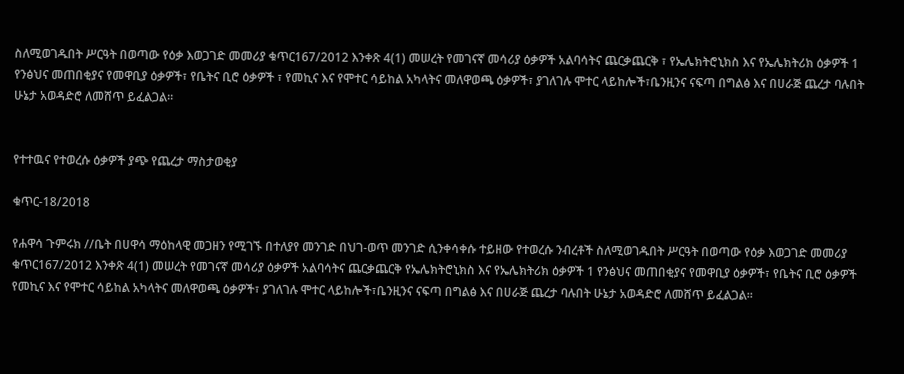ስለሚወገዱበት ሥርዓት በወጣው የዕቃ እወጋገድ መመሪያ ቁጥር167/2012 እንቀጽ 4(1) መሠረት የመገናኛ መሳሪያ ዕቃዎች አልባሳትና ጨርቃጨርቅ ፣ የኤሌክትሮኒክስ እና የኤሌክትሪክ ዕቃዎች 1 የንፅህና መጠበቂያና የመዋቢያ ዕቃዎች፣ የቤትና ቢሮ ዕቃዎች ፣ የመኪና እና የሞተር ሳይከል አካላትና መለዋወጫ ዕቃዎች፣ ያገለገሉ ሞተር ላይከሎች፣ቤንዚንና ናፍጣ በግልፅ እና በሀራጅ ጨረታ ባሉበት ሁኔታ አወዳድሮ ለመሸጥ ይፈልጋል።


የተተዉና የተወረሱ ዕቃዎች ያጭ የጨረታ ማስታወቂያ

ቁጥር-18/2018

የሐዋሳ ጉምሩክ //ቤት በሀዋሳ ማዕከላዊ መጋዘን የሚገኙ በተለያየ መንገድ በህገ-ወጥ መንገድ ሲንቀሳቀሱ ተይዘው የተወረሱ ንብረቶች ስለሚወገዱበት ሥርዓት በወጣው የዕቃ እወጋገድ መመሪያ ቁጥር167/2012 እንቀጽ 4(1) መሠረት የመገናኛ መሳሪያ ዕቃዎች አልባሳትና ጨርቃጨርቅ የኤሌክትሮኒክስ እና የኤሌክትሪክ ዕቃዎች 1 የንፅህና መጠበቂያና የመዋቢያ ዕቃዎች፣ የቤትና ቢሮ ዕቃዎች የመኪና እና የሞተር ሳይከል አካላትና መለዋወጫ ዕቃዎች፣ ያገለገሉ ሞተር ላይከሎች፣ቤንዚንና ናፍጣ በግልፅ እና በሀራጅ ጨረታ ባሉበት ሁኔታ አወዳድሮ ለመሸጥ ይፈልጋል።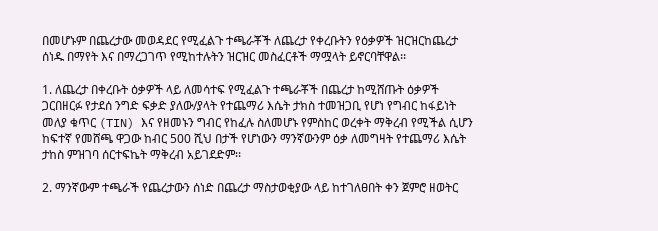በመሆኑም በጨረታው መወዳደር የሚፈልጉ ተጫራቾች ለጨረታ የቀረቡትን የዕቃዎች ዝርዝርከጨረታ ሰነዱ በማየት እና በማረጋገጥ የሚከተሉትን ዝርዝር መስፈርቶች ማሟላት ይኖርባቸዋል፡፡

1. ለጨረታ በቀረቡት ዕቃዎች ላይ ለመሳተፍ የሚፈልጉ ተጫራቾች በጨረታ ከሚሸጡት ዕቃዎች ጋርበዘርፉ የታደሰ ንግድ ፍቃድ ያለው/ያላት የተጨማሪ እሴት ታክስ ተመዝጋቢ የሆነ የግብር ከፋይነት መለያ ቁጥር (TIN) እና የዘመኑን ግብር የከፈሉ ስለመሆኑ የምስከር ወረቀት ማቅረብ የሚችል ሲሆን ከፍተኛ የመሸጫ ዋጋው ከብር 500 ሺህ በታች የሆነውን ማንኛውንም ዕቃ ለመግዛት የተጨማሪ እሴት ታከስ ምዝገባ ሰርተፍኬት ማቅረብ አይገደድም፡፡

2. ማንኛውም ተጫራች የጨረታውን ሰነድ በጨረታ ማስታወቂያው ላይ ከተገለፀበት ቀን ጀምሮ ዘወትር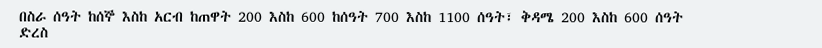በስራ ሰዓት ከሰኞ እስከ አርብ ከጠዋት 200 እስከ 600 ከሰዓት 700 እስከ 1100 ሰዓት፣ ቅዳሜ 200 እስከ 600 ሰዓት ድረስ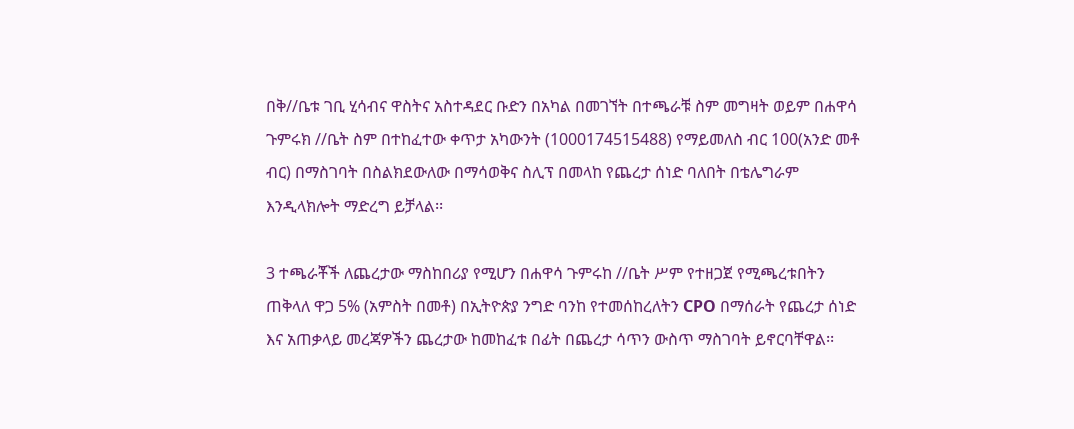በቅ//ቤቱ ገቢ ሂሳብና ዋስትና አስተዳደር ቡድን በአካል በመገኘት በተጫራቹ ስም መግዛት ወይም በሐዋሳ ጉምሩክ //ቤት ስም በተከፈተው ቀጥታ አካውንት (1000174515488) የማይመለስ ብር 100(አንድ መቶ ብር) በማስገባት በስልክደውለው በማሳወቅና ስሊፕ በመላከ የጨረታ ሰነድ ባለበት በቴሌግራም እንዲላክሎት ማድረግ ይቻላል፡፡

3 ተጫራቾች ለጨረታው ማስከበሪያ የሚሆን በሐዋሳ ጉምሩከ //ቤት ሥም የተዘጋጀ የሚጫረቱበትን ጠቅላለ ዋጋ 5% (አምስት በመቶ) በኢትዮጵያ ንግድ ባንከ የተመሰከረለትን CPO በማሰራት የጨረታ ሰነድ እና አጠቃላይ መረጃዎችን ጨረታው ከመከፈቱ በፊት በጨረታ ሳጥን ውስጥ ማስገባት ይኖርባቸዋል፡፡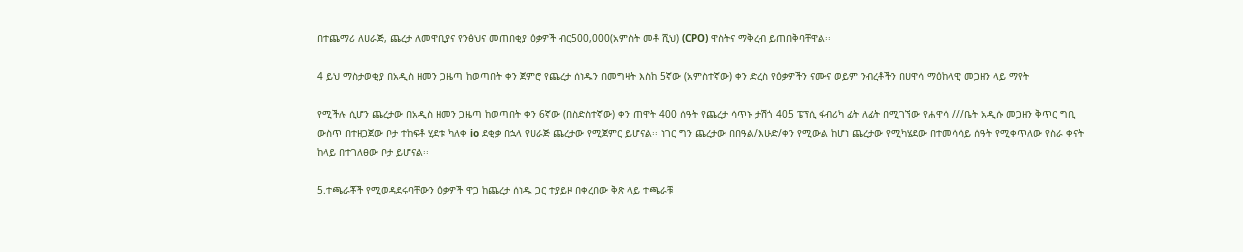በተጨማሪ ለሀራጅ, ጨረታ ለመዋቢያና የንፅህና መጠበቂያ ዕቃዎች ብር500,000(አምስት መቶ ሺህ) (CPO) ዋስትና ማቅረብ ይጠበቅባቸዋል፡፡

4 ይህ ማስታወቂያ በአዲስ ዘመን ጋዜጣ ከወጣበት ቀን ጀምሮ የጨረታ ሰነዱን በመግዛት እስከ 5ኛው (አምስተኛው) ቀን ድረስ የዕቃዎችን ናሙና ወይም ንብረቶችን በሀዋሳ ማዕከላዊ መጋዘን ላይ ማየት

የሚችሉ ሲሆን ጨረታው በአዲስ ዘመን ጋዜጣ ከወጣበት ቀን 6ኛው (በስድስተኛው) ቀን ጠዋት 400 ሰዓት የጨረታ ሳጥኑ ታሽጎ 405 ፔፕሲ ፋብሪካ ፊት ለፊት በሚገኘው የሐዋሳ ///ቤት አዲሱ መጋዘን ቅጥር ግቢ ውስጥ በተዘጋጀው ቦታ ተከፍቶ ሂደቱ ካለቀ io ደቂቃ በኋላ የሀራጅ ጨረታው የሚጀምር ይሆናል፡፡ ነገር ግን ጨረታው በበዓል/እሁድ/ቀን የሚውል ከሆነ ጨረታው የሚካሄደው በተመሳሳይ ሰዓት የሚቀጥለው የስራ ቀናት ከላይ በተገለፀው ቦታ ይሆናል፡፡

5.ተጫራቾች የሚወዳደሩባቸውን ዕቃዎች ዋጋ ከጨረታ ሰነዱ ጋር ተያይዞ በቀረበው ቅጽ ላይ ተጫራቹ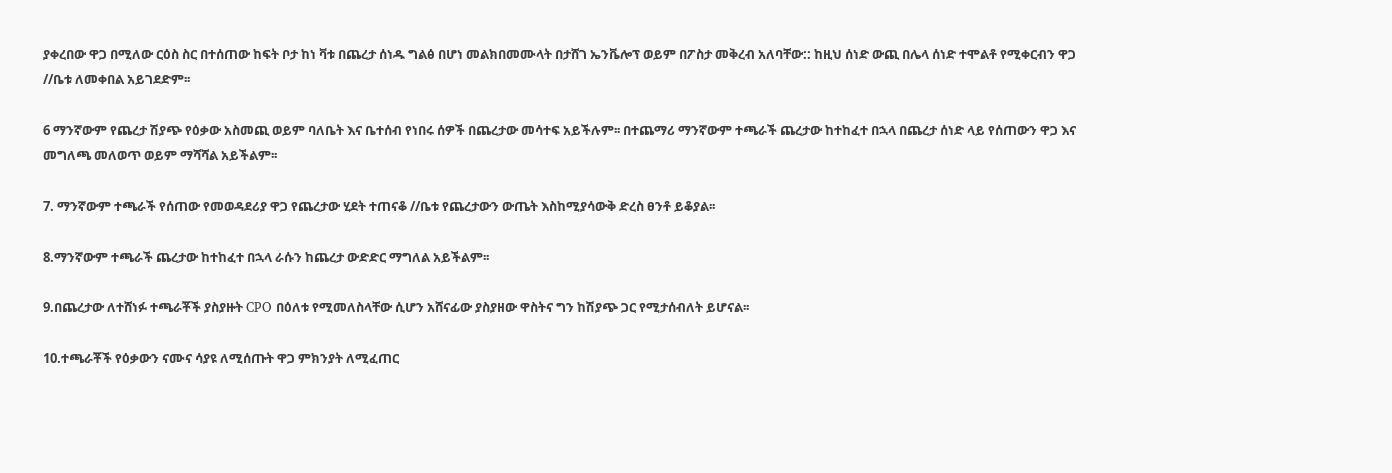ያቀረበው ዋጋ በሚለው ርዕስ ስር በተሰጠው ከፍት ቦታ ከነ ቫቱ በጨረታ ሰነዱ ግልፅ በሆነ መልክበመሙላት በታሸገ ኤንቬሎፕ ወይም በፖስታ መቅረብ አለባቸው:: ከዚህ ሰነድ ውጪ በሌላ ሰነድ ተሞልቶ የሚቀርብን ዋጋ //ቤቱ ለመቀበል አይገደድም፡፡

6 ማንኛውም የጨረታ ሽያጭ የዕቃው አስመጪ ወይም ባለቤት እና ቤተሰብ የነበሩ ሰዎች በጨረታው መሳተፍ አይችሉም፡፡ በተጨማሪ ማንኛውም ተጫራች ጨረታው ከተከፈተ በኋላ በጨረታ ሰነድ ላይ የሰጠውን ዋጋ እና መግለጫ መለወጥ ወይም ማሻሻል አይችልም፡፡

7. ማንኛውም ተጫራች የሰጠው የመወዳደሪያ ዋጋ የጨረታው ሂደት ተጠናቆ //ቤቱ የጨረታውን ውጤት እስከሚያሳውቅ ድረስ ፀንቶ ይቆያል፡፡

8.ማንኛውም ተጫራች ጨረታው ከተከፈተ በኋላ ራሱን ከጨረታ ውድድር ማግለል አይችልም፡፡

9.በጨረታው ለተሸነፉ ተጫራቾች ያስያዙት CPO በዕለቱ የሚመለስላቸው ሲሆን አሸናፊው ያስያዘው ዋስትና ግን ከሽያጭ ጋር የሚታሰብለት ይሆናል፡፡

10.ተጫራቾች የዕቃውን ናሙና ሳያዩ ለሚሰጡት ዋጋ ምክንያት ለሚፈጠር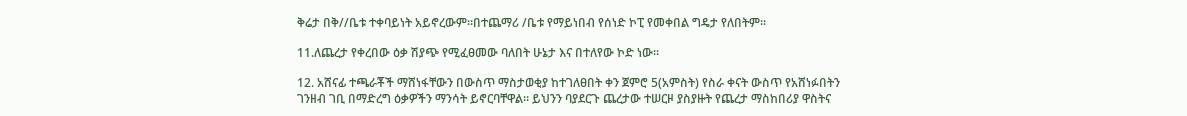ቅሬታ በቅ//ቤቱ ተቀባይነት አይኖረውም፡፡በተጨማሪ /ቤቱ የማይነበብ የሰነድ ኮፒ የመቀበል ግዴታ የለበትም፡፡

11.ለጨረታ የቀረበው ዕቃ ሽያጭ የሚፈፀመው ባለበት ሁኔታ እና በተለየው ኮድ ነው፡፡

12. አሸናፊ ተጫራቾች ማሸነፋቸውን በውስጥ ማስታወቂያ ከተገለፀበት ቀን ጀምሮ 5(አምስት) የስራ ቀናት ውስጥ የአሸነፉበትን ገንዘብ ገቢ በማድረግ ዕቃዎችን ማንሳት ይኖርባቸዋል። ይህንን ባያደርጉ ጨረታው ተሠርዞ ያስያዙት የጨረታ ማስከበሪያ ዋስትና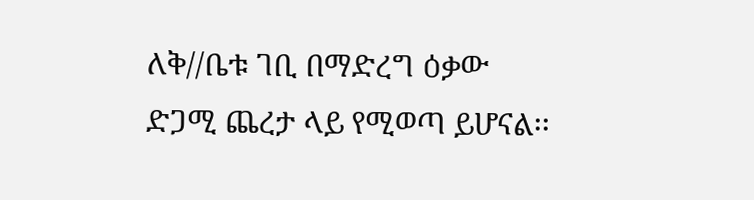ለቅ//ቤቱ ገቢ በማድረግ ዕቃው ድጋሚ ጨረታ ላይ የሚወጣ ይሆናል፡፡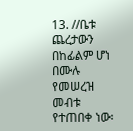13. //ቤቱ ጨረታውን በከፊልም ሆነ በሙሉ የመሠረዝ መብቱ የተጠበቀ ነው፡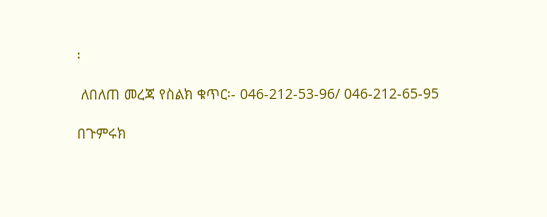፡

 ለበለጠ መረጃ የስልክ ቁጥር፡- 046-212-53-96/ 046-212-65-95

በጉምሩክ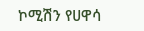ኮሚሽን የሀዋሳ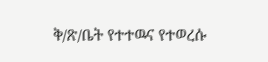ቅ/ጽ/ቤት የተተዉና የተወረሱ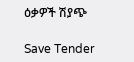ዕቃዎች ሽያጭ

Save Tender